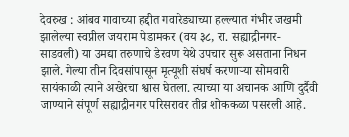देवरुख : आंबव गावाच्या हद्दीत गवारेड्याच्या हल्ल्यात गंभीर जखमी झालेल्या स्वप्नील जयराम पेडामकर (वय ३८, रा. सह्याद्रीनगर-साडवली) या उमद्या तरुणाचे डेरवण येथे उपचार सुरू असताना निधन झाले. गेल्या तीन दिवसांपासून मृत्यूशी संघर्ष करणाऱ्या सोमवारी सायंकाळी त्याने अखेरचा श्वास घेतला. त्याच्या या अचानक आणि दुर्दैवी जाण्याने संपूर्ण सह्याद्रीनगर परिसरावर तीव्र शोककळा पसरली आहे.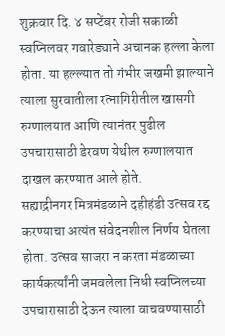शुक्रवार दि. ४ सप्टेंबर रोजी सकाळी स्वप्निलवर गवारेड्याने अचानक हल्ला केला होता. या हल्ल्यात तो गंभीर जखमी झाल्याने त्याला सुरवातीला रत्नागिरीतील खासगी रुग्णालयात आणि त्यानंतर पुढील उपचारासाठी डेरवण येथील रुग्णालयात दाखल करण्यात आले होते.
सह्याद्रीनगर मित्रमंडळाने दहीहंडी उत्सव रद्द करण्याचा अत्यंत संवेदनशील निर्णय घेतला होता. उत्सव साजरा न करता मंडळाच्या कार्यकर्त्यांनी जमवलेला निधी स्वप्निलच्या उपचारासाठी देऊन त्याला वाचवण्यासाठी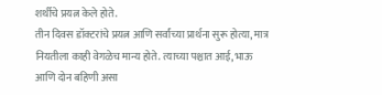शर्थीचे प्रयत्न केले होते.
तीन दिवस डॉक्टरांचे प्रयत्न आणि सर्वांच्या प्रार्थना सुरू होत्या, मात्र नियतीला काही वेगळेच मान्य होते. त्याच्या पश्चात आई, भाऊ आणि दोन बहिणी असा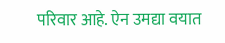परिवार आहे. ऐन उमद्या वयात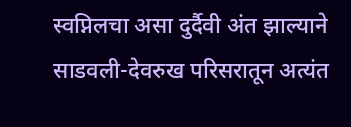स्वप्निलचा असा दुर्दैवी अंत झाल्याने साडवली-देवरुख परिसरातून अत्यंत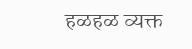हळहळ व्यक्त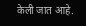केली जात आहे.